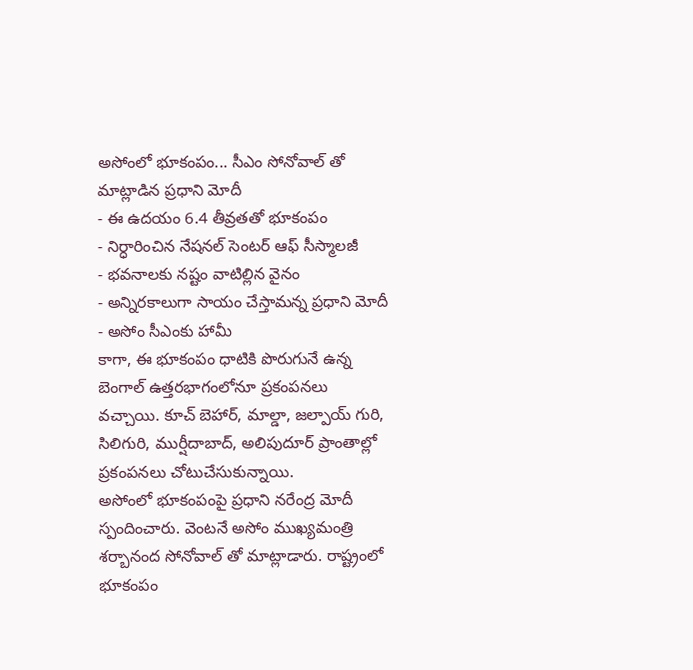అసోంలో భూకంపం... సీఎం సోనోవాల్ తో మాట్లాడిన ప్రధాని మోదీ
- ఈ ఉదయం 6.4 తీవ్రతతో భూకంపం
- నిర్ధారించిన నేషనల్ సెంటర్ ఆఫ్ సీస్మాలజీ
- భవనాలకు నష్టం వాటిల్లిన వైనం
- అన్నిరకాలుగా సాయం చేస్తామన్న ప్రధాని మోదీ
- అసోం సీఎంకు హామీ
కాగా, ఈ భూకంపం ధాటికి పొరుగునే ఉన్న బెంగాల్ ఉత్తరభాగంలోనూ ప్రకంపనలు వచ్చాయి. కూచ్ బెహార్, మాల్డా, జల్పాయ్ గురి, సిలిగురి, ముర్షీదాబాద్, అలిపుదూర్ ప్రాంతాల్లో ప్రకంపనలు చోటుచేసుకున్నాయి.
అసోంలో భూకంపంపై ప్రధాని నరేంద్ర మోదీ స్పందించారు. వెంటనే అసోం ముఖ్యమంత్రి శర్బానంద సోనోవాల్ తో మాట్లాడారు. రాష్ట్రంలో భూకంపం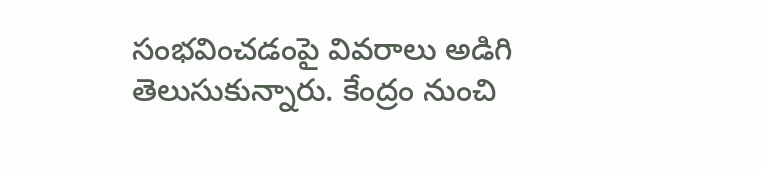సంభవించడంపై వివరాలు అడిగి తెలుసుకున్నారు. కేంద్రం నుంచి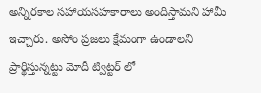అన్నిరకాల సహాయసహకారాలు అందిస్తామని హామీ ఇచ్చారు. అసోం ప్రజలు క్షేమంగా ఉండాలని ప్రార్థిస్తున్నట్టు మోదీ ట్విట్టర్ లో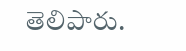తెలిపారు.